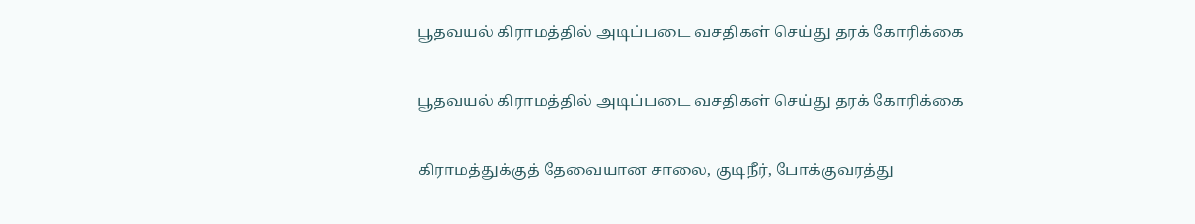பூதவயல் கிராமத்தில் அடிப்படை வசதிகள் செய்து தரக் கோரிக்கை

பூதவயல் கிராமத்தில் அடிப்படை வசதிகள் செய்து தரக் கோரிக்கை

கிராமத்துக்குத் தேவையான சாலை, குடிநீர், போக்குவரத்து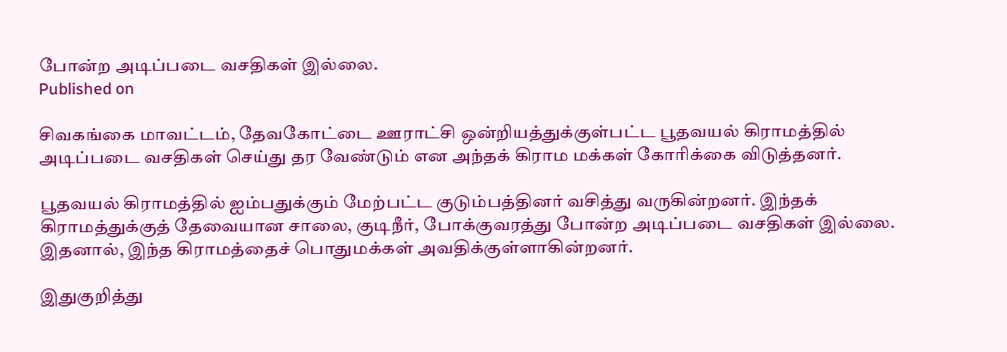போன்ற அடிப்படை வசதிகள் இல்லை.
Published on

சிவகங்கை மாவட்டம், தேவகோட்டை ஊராட்சி ஒன்றியத்துக்குள்பட்ட பூதவயல் கிராமத்தில் அடிப்படை வசதிகள் செய்து தர வேண்டும் என அந்தக் கிராம மக்கள் கோரிக்கை விடுத்தனர்.

பூதவயல் கிராமத்தில் ஐம்பதுக்கும் மேற்பட்ட குடும்பத்தினர் வசித்து வருகின்றனர். இந்தக் கிராமத்துக்குத் தேவையான சாலை, குடிநீர், போக்குவரத்து போன்ற அடிப்படை வசதிகள் இல்லை. இதனால், இந்த கிராமத்தைச் பொதுமக்கள் அவதிக்குள்ளாகின்றனர்.

இதுகுறித்து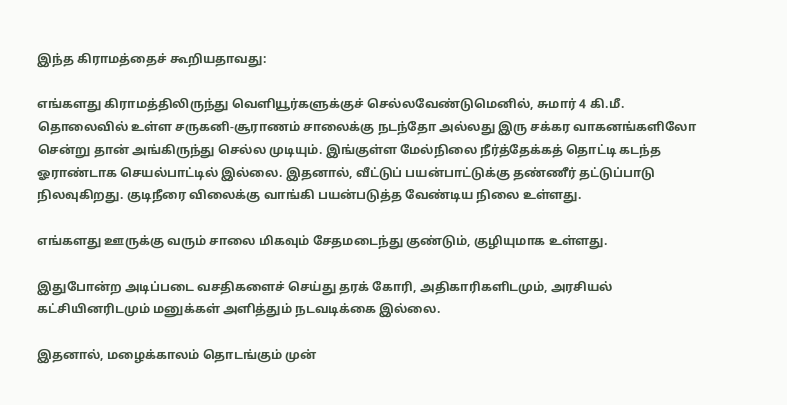இந்த கிராமத்தைச் கூறியதாவது:

எங்களது கிராமத்திலிருந்து வெளியூர்களுக்குச் செல்லவேண்டுமெனில், சுமார் 4 கி.மீ. தொலைவில் உள்ள சருகனி-சூராணம் சாலைக்கு நடந்தோ அல்லது இரு சக்கர வாகனங்களிலோ சென்று தான் அங்கிருந்து செல்ல முடியும். இங்குள்ள மேல்நிலை நீர்த்தேக்கத் தொட்டி கடந்த ஓராண்டாக செயல்பாட்டில் இல்லை. இதனால், வீட்டுப் பயன்பாட்டுக்கு தண்ணீர் தட்டுப்பாடு நிலவுகிறது. குடிநீரை விலைக்கு வாங்கி பயன்படுத்த வேண்டிய நிலை உள்ளது.

எங்களது ஊருக்கு வரும் சாலை மிகவும் சேதமடைந்து குண்டும், குழியுமாக உள்ளது.

இதுபோன்ற அடிப்படை வசதிகளைச் செய்து தரக் கோரி, அதிகாரிகளிடமும், அரசியல் கட்சியினரிடமும் மனுக்கள் அளித்தும் நடவடிக்கை இல்லை.

இதனால், மழைக்காலம் தொடங்கும் முன்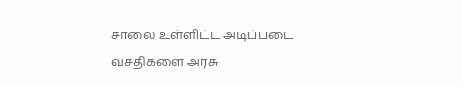சாலை உள்ளிட்ட அடிப்படை வசதிகளை அரசு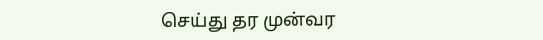செய்து தர முன்வர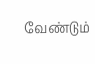வேண்டும்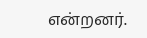என்றனர்.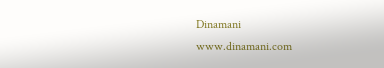Dinamani
www.dinamani.com